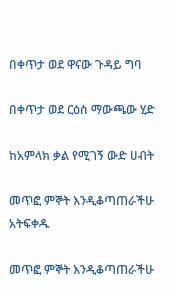በቀጥታ ወደ ዋናው ጉዳይ ግባ

በቀጥታ ወደ ርዕስ ማውጫው ሂድ

ከአምላክ ቃል የሚገኝ ውድ ሀብት

መጥፎ ምኞት እንዲቆጣጠራችሁ አትፍቀዱ

መጥፎ ምኞት እንዲቆጣጠራችሁ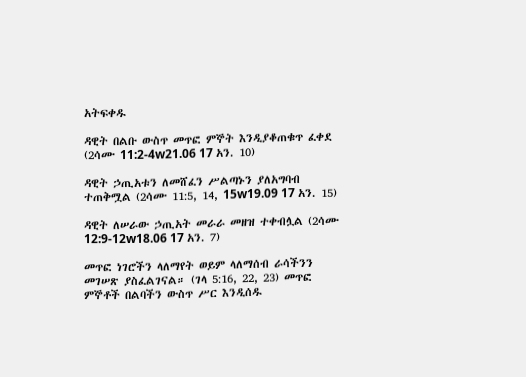አትፍቀዱ

ዳዊት በልቡ ውስጥ መጥፎ ምኞት እንዲያቆጠቁጥ ፈቀደ (2ሳሙ 11:2-4w21.06 17 አን. 10)

ዳዊት ኃጢአቱን ለመሸፈን ሥልጣኑን ያለአግባብ ተጠቅሟል (2ሳሙ 11:5, 14, 15w19.09 17 አን. 15)

ዳዊት ለሠራው ኃጢአት መራራ መዘዝ ተቀብሏል (2ሳሙ 12:9-12w18.06 17 አን. 7)

መጥፎ ነገሮችን ላለማየት ወይም ላለማሰብ ራሳችንን መገሠጽ ያስፈልገናል። (ገላ 5:16, 22, 23) መጥፎ ምኞቶች በልባችን ውስጥ ሥር እንዲሰዱ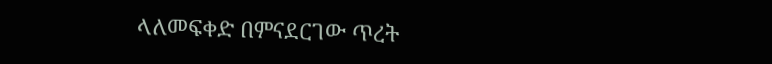ላለመፍቀድ በምናደርገው ጥረት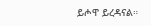ይሖዋ ይረዳናል።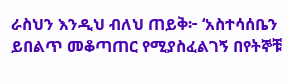ራስህን እንዲህ ብለህ ጠይቅ፦ ‘አስተሳሰቤን ይበልጥ መቆጣጠር የሚያስፈልገኝ በየትኞቹ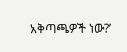አቅጣጫዎች ነው?’